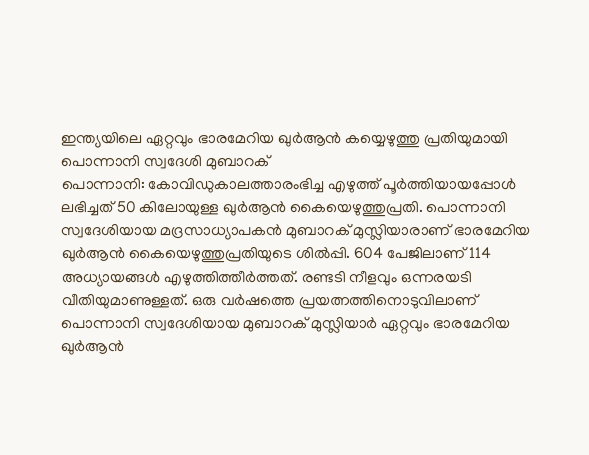ഇന്ത്യയിലെ ഏറ്റവും ഭാരമേറിയ ഖുർആൻ കയ്യെഴുത്തു പ്രതിയുമായി പൊന്നാനി സ്വദേശി മുബാറക്
പൊന്നാനി: കോവിഡുകാലത്താരംഭിച്ച എഴുത്ത് പൂർത്തിയായപ്പോൾ ലഭിച്ചത് 50 കിലോയുള്ള ഖുർആൻ കൈയെഴുത്തുപ്രതി. പൊന്നാനി സ്വദേശിയായ മദ്രസാധ്യാപകൻ മുബാറക് മുസ്ലിയാരാണ് ഭാരമേറിയ ഖുർആൻ കൈയെഴുത്തുപ്രതിയുടെ ശിൽപ്പി. 604 പേജിലാണ് 114 അധ്യായങ്ങൾ എഴുത്തിത്തീർത്തത്. രണ്ടടി നീളവും ഒന്നരയടി വീതിയുമാണുള്ളത്. ഒരു വർഷത്തെ പ്രയത്നത്തിനൊടുവിലാണ് പൊന്നാനി സ്വദേശിയായ മുബാറക് മുസ്ലിയാർ ഏറ്റവും ഭാരമേറിയ ഖുർആൻ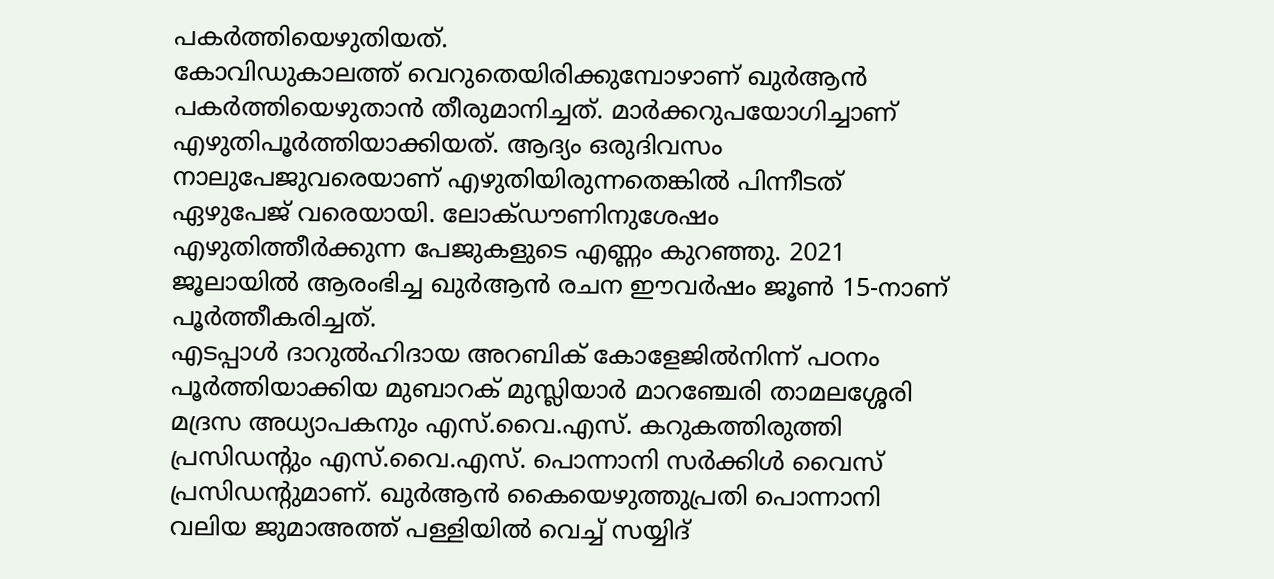പകർത്തിയെഴുതിയത്.
കോവിഡുകാലത്ത് വെറുതെയിരിക്കുമ്പോഴാണ് ഖുർആൻ പകർത്തിയെഴുതാൻ തീരുമാനിച്ചത്. മാർക്കറുപയോഗിച്ചാണ് എഴുതിപൂർത്തിയാക്കിയത്. ആദ്യം ഒരുദിവസം നാലുപേജുവരെയാണ് എഴുതിയിരുന്നതെങ്കിൽ പിന്നീടത് ഏഴുപേജ് വരെയായി. ലോക്ഡൗണിനുശേഷം എഴുതിത്തീർക്കുന്ന പേജുകളുടെ എണ്ണം കുറഞ്ഞു. 2021 ജൂലായിൽ ആരംഭിച്ച ഖുർആൻ രചന ഈവർഷം ജൂൺ 15-നാണ് പൂർത്തീകരിച്ചത്.
എടപ്പാൾ ദാറുൽഹിദായ അറബിക് കോളേജിൽനിന്ന് പഠനം പൂർത്തിയാക്കിയ മുബാറക് മുസ്ലിയാർ മാറഞ്ചേരി താമലശ്ശേരി മദ്രസ അധ്യാപകനും എസ്.വൈ.എസ്. കറുകത്തിരുത്തി പ്രസിഡന്റും എസ്.വൈ.എസ്. പൊന്നാനി സർക്കിൾ വൈസ് പ്രസിഡന്റുമാണ്. ഖുർആൻ കൈയെഴുത്തുപ്രതി പൊന്നാനി വലിയ ജുമാഅത്ത് പള്ളിയിൽ വെച്ച് സയ്യിദ്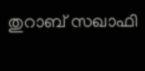തുറാബ് സഖാഫി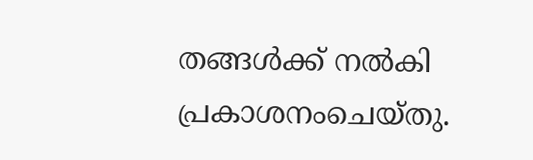തങ്ങൾക്ക് നൽകി പ്രകാശനംചെയ്തു.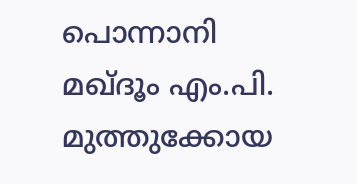പൊന്നാനി മഖ്ദൂം എം.പി. മുത്തുക്കോയ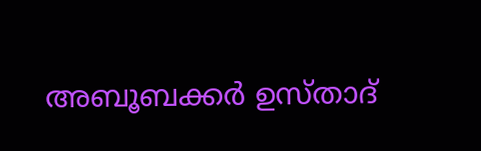അബൂബക്കർ ഉസ്താദ്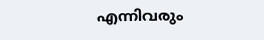എന്നിവരും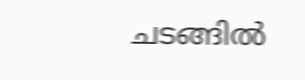ചടങ്ങിൽ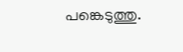പങ്കെടുത്തു.